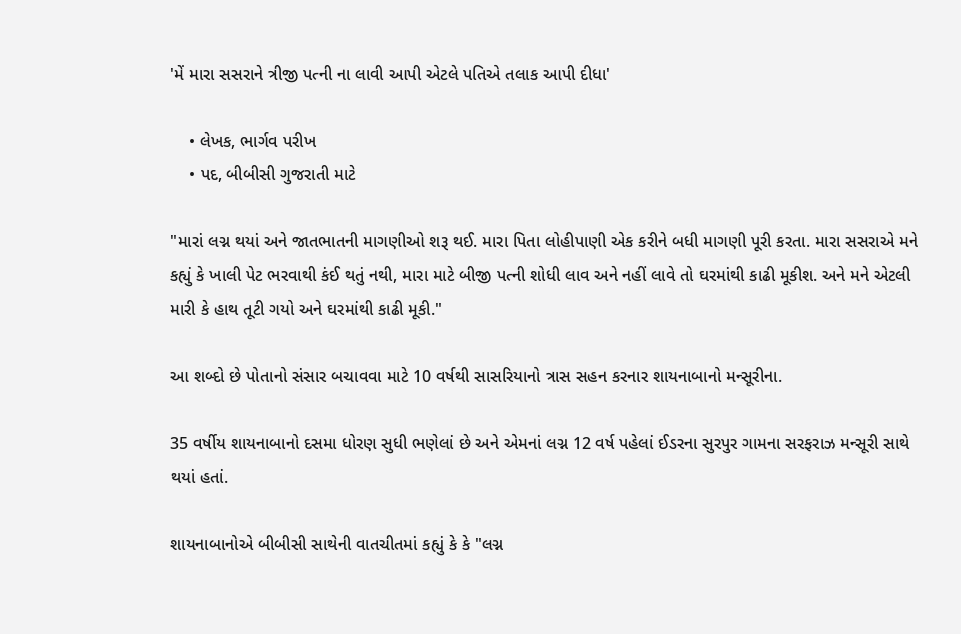'મેં મારા સસરાને ત્રીજી પત્ની ના લાવી આપી એટલે પતિએ તલાક આપી દીધા'

    • લેખક, ભાર્ગવ પરીખ
    • પદ, બીબીસી ગુજરાતી માટે

"મારાં લગ્ન થયાં અને જાતભાતની માગણીઓ શરૂ થઈ. મારા પિતા લોહીપાણી એક કરીને બધી માગણી પૂરી કરતા. મારા સસરાએ મને કહ્યું કે ખાલી પેટ ભરવાથી કંઈ થતું નથી, મારા માટે બીજી પત્ની શોધી લાવ અને નહીં લાવે તો ઘરમાંથી કાઢી મૂકીશ. અને મને એટલી મારી કે હાથ તૂટી ગયો અને ઘરમાંથી કાઢી મૂકી."

આ શબ્દો છે પોતાનો સંસાર બચાવવા માટે 10 વર્ષથી સાસરિયાનો ત્રાસ સહન કરનાર શાયનાબાનો મન્સૂરીના.

35 વર્ષીય શાયનાબાનો દસમા ધોરણ સુધી ભણેલાં છે અને એમનાં લગ્ન 12 વર્ષ પહેલાં ઈડરના સુરપુર ગામના સરફરાઝ મન્સૂરી સાથે થયાં હતાં.

શાયનાબાનોએ બીબીસી સાથેની વાતચીતમાં કહ્યું કે કે "લગ્ન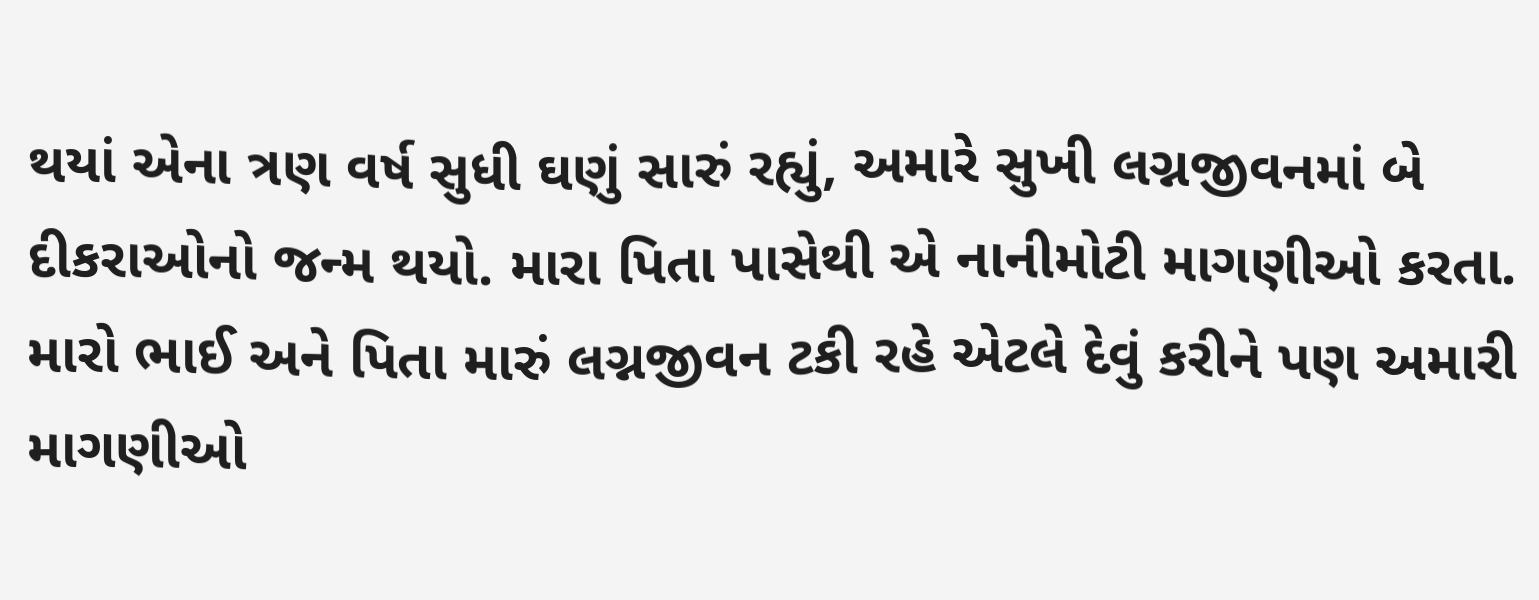થયાં એના ત્રણ વર્ષ સુધી ઘણું સારું રહ્યું, અમારે સુખી લગ્નજીવનમાં બે દીકરાઓનો જન્મ થયો. મારા પિતા પાસેથી એ નાનીમોટી માગણીઓ કરતા. મારો ભાઈ અને પિતા મારું લગ્નજીવન ટકી રહે એટલે દેવું કરીને પણ અમારી માગણીઓ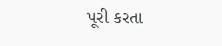પૂરી કરતા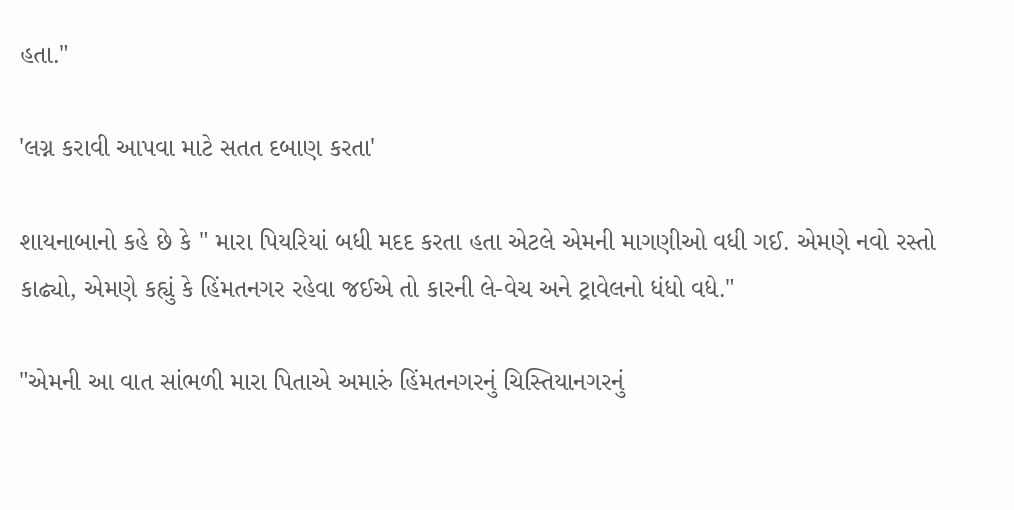હતા."

'લગ્ન કરાવી આપવા માટે સતત દબાણ કરતા'

શાયનાબાનો કહે છે કે " મારા પિયરિયાં બધી મદદ કરતા હતા એટલે એમની માગણીઓ વધી ગઈ. એમણે નવો રસ્તો કાઢ્યો, એમણે કહ્યું કે હિંમતનગર રહેવા જઈએ તો કારની લે-વેચ અને ટ્રાવેલનો ધંધો વધે."

"એમની આ વાત સાંભળી મારા પિતાએ અમારું હિંમતનગરનું ચિસ્તિયાનગરનું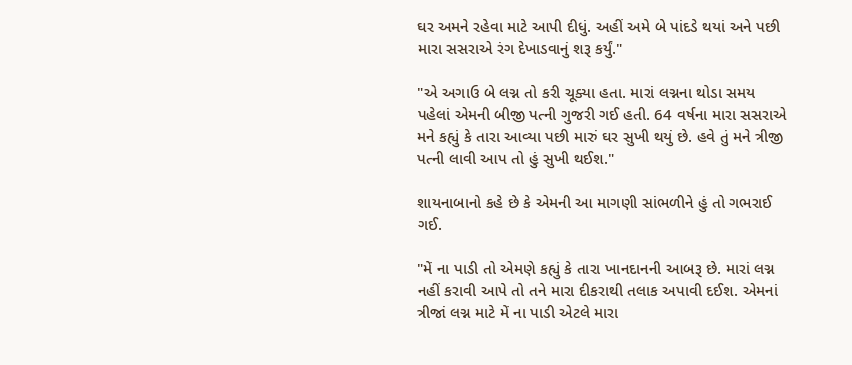ઘર અમને રહેવા માટે આપી દીધું. અહીં અમે બે પાંદડે થયાં અને પછી મારા સસરાએ રંગ દેખાડવાનું શરૂ કર્યું."

"એ અગાઉ બે લગ્ન તો કરી ચૂક્યા હતા. મારાં લગ્નના થોડા સમય પહેલાં એમની બીજી પત્ની ગુજરી ગઈ હતી. 64 વર્ષના મારા સસરાએ મને કહ્યું કે તારા આવ્યા પછી મારું ઘર સુખી થયું છે. હવે તું મને ત્રીજી પત્ની લાવી આપ તો હું સુખી થઈશ."

શાયનાબાનો કહે છે કે એમની આ માગણી સાંભળીને હું તો ગભરાઈ ગઈ.

"મેં ના પાડી તો એમણે કહ્યું કે તારા ખાનદાનની આબરૂ છે. મારાં લગ્ન નહીં કરાવી આપે તો તને મારા દીકરાથી તલાક અપાવી દઈશ. એમનાં ત્રીજાં લગ્ન માટે મેં ના પાડી એટલે મારા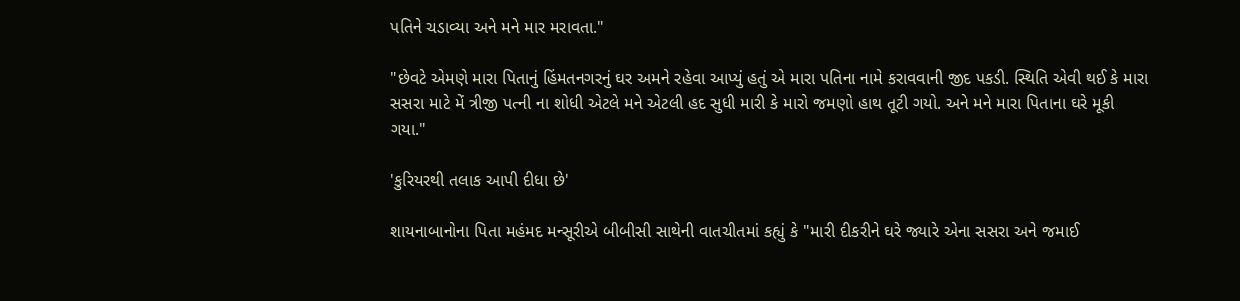પતિને ચડાવ્યા અને મને માર મરાવતા."

"છેવટે એમણે મારા પિતાનું હિંમતનગરનું ઘર અમને રહેવા આપ્યું હતું એ મારા પતિના નામે કરાવવાની જીદ પકડી. સ્થિતિ એવી થઈ કે મારા સસરા માટે મેં ત્રીજી પત્ની ના શોધી એટલે મને એટલી હદ સુધી મારી કે મારો જમણો હાથ તૂટી ગયો. અને મને મારા પિતાના ઘરે મૂકી ગયા."

'કુરિયરથી તલાક આપી દીધા છે'

શાયનાબાનોના પિતા મહંમદ મન્સૂરીએ બીબીસી સાથેની વાતચીતમાં કહ્યું કે "મારી દીકરીને ઘરે જ્યારે એના સસરા અને જમાઈ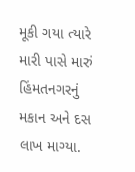મૂકી ગયા ત્યારે મારી પાસે મારું હિંમતનગરનું મકાન અને દસ લાખ માગ્યા.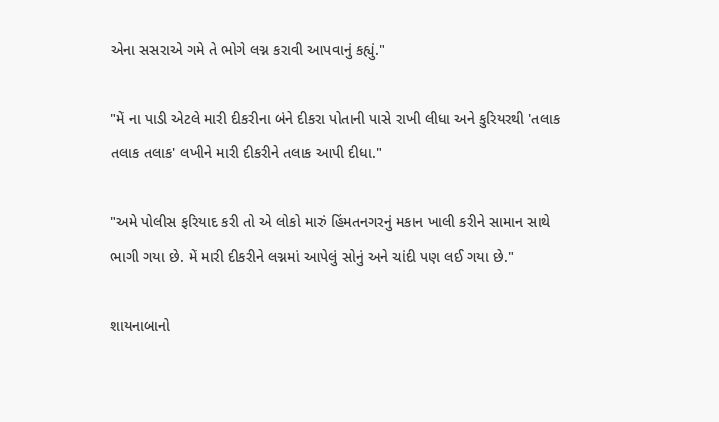એના સસરાએ ગમે તે ભોગે લગ્ન કરાવી આપવાનું કહ્યું."

"મેં ના પાડી એટલે મારી દીકરીના બંને દીકરા પોતાની પાસે રાખી લીધા અને કુરિયરથી 'તલાક તલાક તલાક' લખીને મારી દીકરીને તલાક આપી દીધા."

"અમે પોલીસ ફરિયાદ કરી તો એ લોકો મારું હિંમતનગરનું મકાન ખાલી કરીને સામાન સાથે ભાગી ગયા છે. મેં મારી દીકરીને લગ્નમાં આપેલું સોનું અને ચાંદી પણ લઈ ગયા છે."

શાયનાબાનો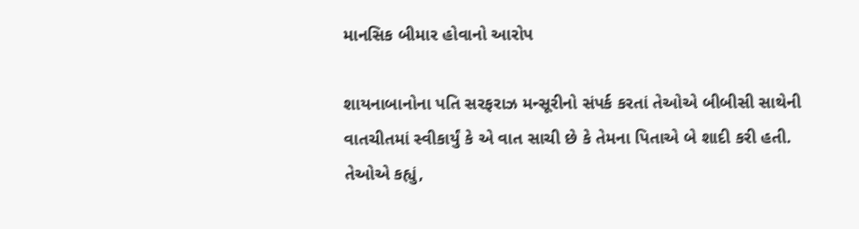માનસિક બીમાર હોવાનો આરોપ

શાયનાબાનોના પતિ સરફરાઝ મન્સૂરીનો સંપર્ક કરતાં તેઓએ બીબીસી સાથેની વાતચીતમાં સ્વીકાર્યું કે એ વાત સાચી છે કે તેમના પિતાએ બે શાદી કરી હતી. તેઓએ કહ્યું,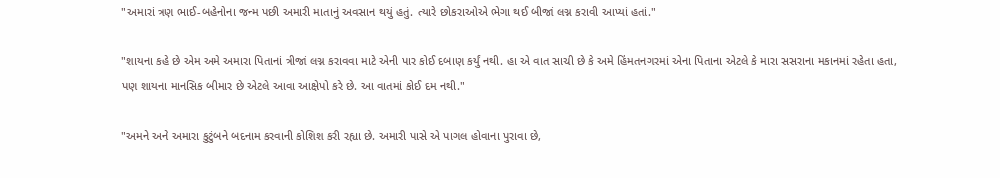"અમારાં ત્રણ ભાઈ-બહેનોના જન્મ પછી અમારી માતાનું અવસાન થયું હતું. ત્યારે છોકરાઓએ ભેગા થઈ બીજાં લગ્ન કરાવી આપ્યાં હતાં."

"શાયના કહે છે એમ અમે અમારા પિતાનાં ત્રીજાં લગ્ન કરાવવા માટે એની પાર કોઈ દબાણ કર્યું નથી. હા એ વાત સાચી છે કે અમે હિંમતનગરમાં એના પિતાના એટલે કે મારા સસરાના મકાનમાં રહેતા હતા, પણ શાયના માનસિક બીમાર છે એટલે આવા આક્ષેપો કરે છે. આ વાતમાં કોઈ દમ નથી."

"અમને અને અમારા કુટુંબને બદનામ કરવાની કોશિશ કરી રહ્યા છે. અમારી પાસે એ પાગલ હોવાના પુરાવા છે,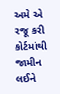અમે એ રજૂ કરી કોર્ટમાંથી જામીન લઈને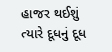હાજર થઈશું ત્યારે દૂધનું દૂધ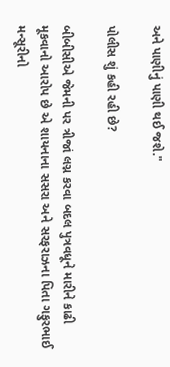અને પાણીનું પાણી થઈ જશે."

પોલીસ શું કહી રહી છે?

બીબીસીએ જેમની પર ત્રીજાં લગ્ન કરવા બદલ પુત્રવધૂને મારીને કાઢી મૂકવાનો આરોપ છે એ શાયનાના સસરા અને સરફરાઝના પિતા ગફુરભાઈ મન્સૂરીનો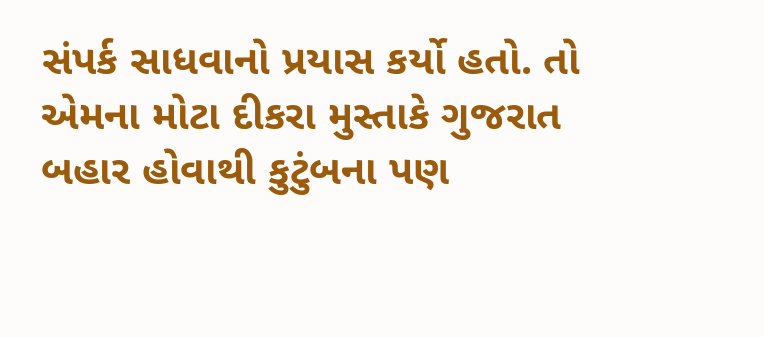સંપર્ક સાધવાનો પ્રયાસ કર્યો હતો. તો એમના મોટા દીકરા મુસ્તાકે ગુજરાત બહાર હોવાથી કુટુંબના પણ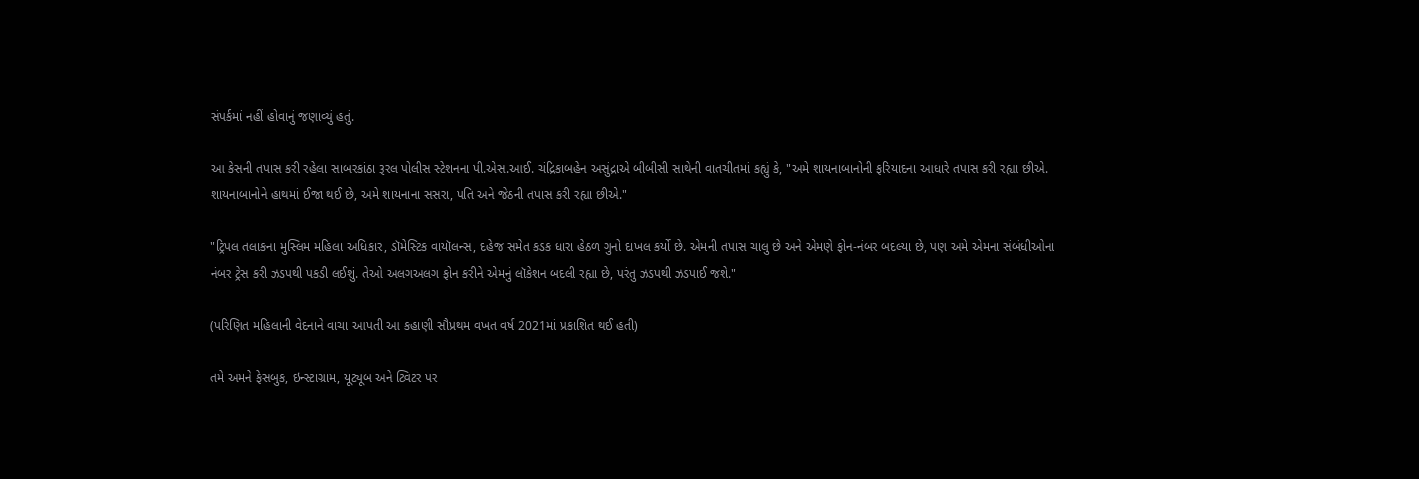સંપર્કમાં નહીં હોવાનું જણાવ્યું હતું.

આ કેસની તપાસ કરી રહેલા સાબરકાંઠા રૂરલ પોલીસ સ્ટેશનના પી.એસ.આઈ. ચંદ્રિકાબહેન અસુંદ્રાએ બીબીસી સાથેની વાતચીતમાં કહ્યું કે, "અમે શાયનાબાનોની ફરિયાદના આધારે તપાસ કરી રહ્યા છીએ. શાયનાબાનોને હાથમાં ઈજા થઈ છે, અમે શાયનાના સસરા, પતિ અને જેઠની તપાસ કરી રહ્યા છીએ."

"ટ્રિપલ તલાકના મુસ્લિમ મહિલા અધિકાર, ડૉમેસ્ટિક વાયૉલન્સ, દહેજ સમેત કડક ધારા હેઠળ ગુનો દાખલ કર્યો છે. એમની તપાસ ચાલુ છે અને એમણે ફોન-નંબર બદલ્યા છે, પણ અમે એમના સંબંધીઓના નંબર ટ્રેસ કરી ઝડપથી પકડી લઈશું. તેઓ અલગઅલગ ફોન કરીને એમનું લૉકેશન બદલી રહ્યા છે, પરંતુ ઝડપથી ઝડપાઈ જશે."

(પરિણિત મહિલાની વેદનાને વાચા આપતી આ કહાણી સૌપ્રથમ વખત વર્ષ 2021માં પ્રકાશિત થઈ હતી)

તમે અમને ફેસબુક, ઇન્સ્ટાગ્રામ, યૂટ્યૂબ અને ટ્વિટર પર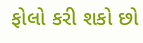ફોલો કરી શકો છો